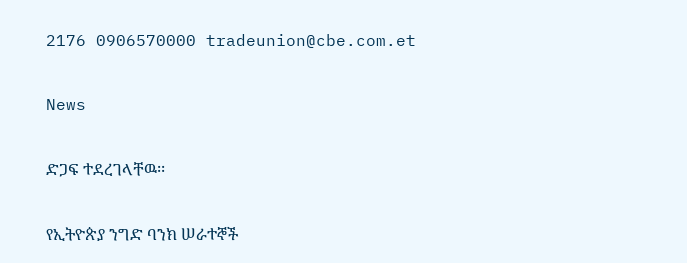2176 0906570000 tradeunion@cbe.com.et

News

ድጋፍ ተደረገላቸዉ፡፡

የኢትዮጵያ ንግድ ባንክ ሠራተኞች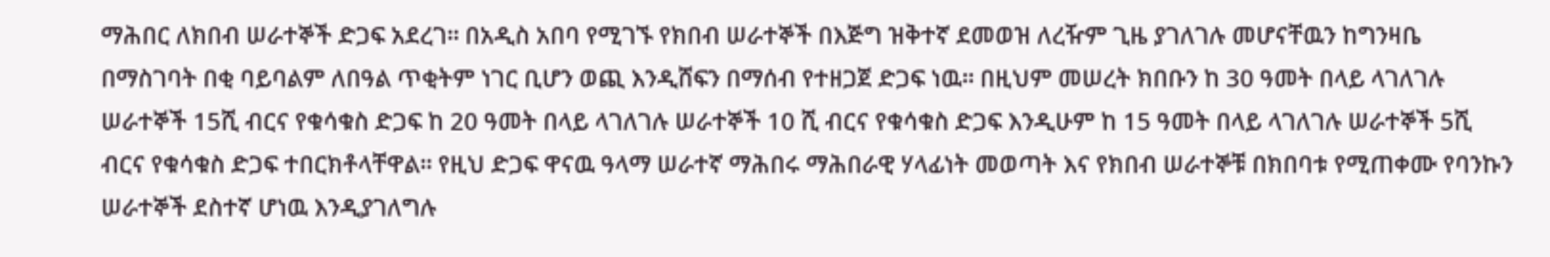ማሕበር ለክበብ ሠራተኞች ድጋፍ አደረገ፡፡ በአዲስ አበባ የሚገኙ የክበብ ሠራተኞች በእጅግ ዝቅተኛ ደመወዝ ለረዥም ጊዜ ያገለገሉ መሆናቸዉን ከግንዛቤ በማስገባት በቂ ባይባልም ለበዓል ጥቂትም ነገር ቢሆን ወጪ እንዲሸፍን በማሰብ የተዘጋጀ ድጋፍ ነዉ፡፡ በዚህም መሠረት ክበቡን ከ 30 ዓመት በላይ ላገለገሉ ሠራተኞች 15ሺ ብርና የቁሳቁስ ድጋፍ ከ 20 ዓመት በላይ ላገለገሉ ሠራተኞች 10 ሺ ብርና የቁሳቁስ ድጋፍ እንዲሁም ከ 15 ዓመት በላይ ላገለገሉ ሠራተኞች 5ሺ ብርና የቁሳቁስ ድጋፍ ተበርክቶላቸዋል፡፡ የዚህ ድጋፍ ዋናዉ ዓላማ ሠራተኛ ማሕበሩ ማሕበራዊ ሃላፊነት መወጣት እና የክበብ ሠራተኞቹ በክበባቱ የሚጠቀሙ የባንኩን ሠራተኞች ደስተኛ ሆነዉ እንዲያገለግሉ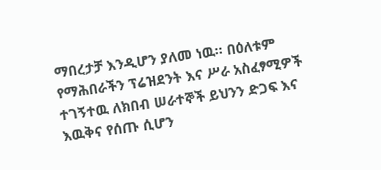ማበረታቻ እንዲሆን ያለመ ነዉ፡፡ በዕለቱም የማሕበራችን ፕሬዝደንት እና ሥራ አስፈፃሚዎች ተገኝተዉ ለክበብ ሠራተኞች ይህንን ድጋፍ እና እዉቅና የሰጡ ሲሆን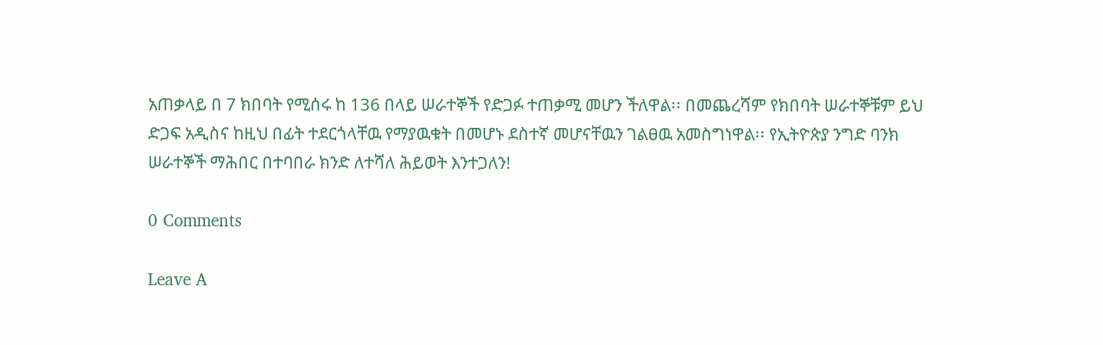አጠቃላይ በ 7 ክበባት የሚሰሩ ከ 136 በላይ ሠራተኞች የድጋፉ ተጠቃሚ መሆን ችለዋል፡፡ በመጨረሻም የክበባት ሠራተኞቹም ይህ ድጋፍ አዲስና ከዚህ በፊት ተደርጎላቸዉ የማያዉቁት በመሆኑ ደስተኛ መሆናቸዉን ገልፀዉ አመስግነዋል፡፡ የኢትዮጵያ ንግድ ባንክ ሠራተኞች ማሕበር በተባበራ ክንድ ለተሻለ ሕይወት እንተጋለን!

0 Comments

Leave A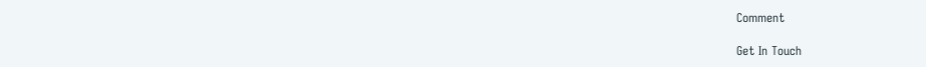Comment

Get In Touch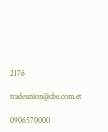2176

tradeunion@cbe.com.et

0906570000